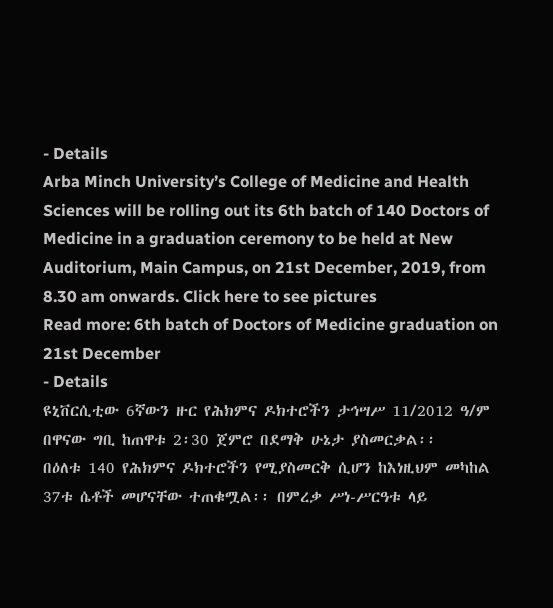- Details
Arba Minch University’s College of Medicine and Health Sciences will be rolling out its 6th batch of 140 Doctors of Medicine in a graduation ceremony to be held at New Auditorium, Main Campus, on 21st December, 2019, from 8.30 am onwards. Click here to see pictures
Read more: 6th batch of Doctors of Medicine graduation on 21st December
- Details
ዩኒቨርሲቲው 6ኛውን ዙር የሕክምና ዶክተሮችን ታኅሣሥ 11/2012 ዓ/ም በዋናው ግቢ ከጠዋቱ 2፡30 ጀምሮ በደማቅ ሁኔታ ያስመርቃል፡፡
በዕለቱ 140 የሕክምና ዶክተሮችን የሚያስመርቅ ሲሆን ከእነዚህም መካከል 37ቱ ሴቶች መሆናቸው ተጠቁሟል፡፡ በምረቃ ሥነ-ሥርዓቱ ላይ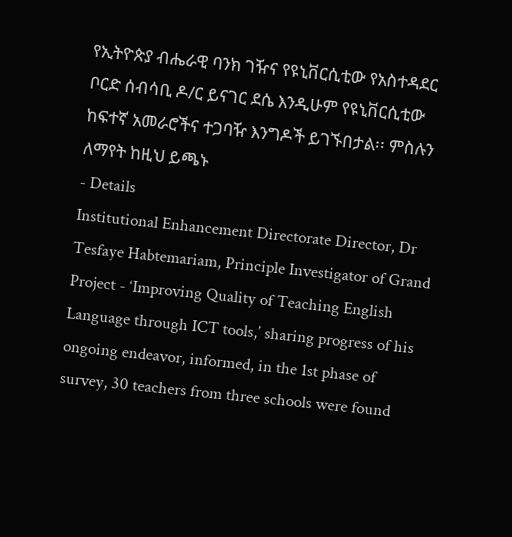የኢትዮጵያ ብሔራዊ ባንክ ገዥና የዩኒቨርሲቲው የአስተዳደር ቦርድ ሰብሳቢ ዶ/ር ይናገር ደሴ እንዲሁም የዩኒቨርሲቲው ከፍተኛ አመራሮችና ተጋባዥ እንግዶች ይገኙበታል፡፡ ምስሉን ለማየት ከዚህ ይጫኑ
- Details
Institutional Enhancement Directorate Director, Dr Tesfaye Habtemariam, Principle Investigator of Grand Project - ‘Improving Quality of Teaching English Language through ICT tools,’ sharing progress of his ongoing endeavor, informed, in the 1st phase of survey, 30 teachers from three schools were found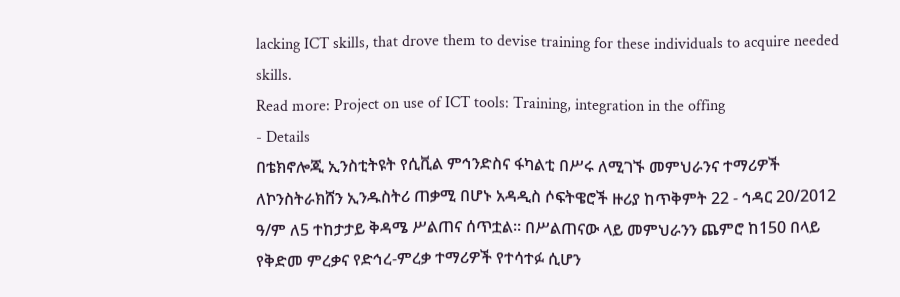lacking ICT skills, that drove them to devise training for these individuals to acquire needed skills.
Read more: Project on use of ICT tools: Training, integration in the offing
- Details
በቴክኖሎጂ ኢንስቲትዩት የሲቪል ምኅንድስና ፋካልቲ በሥሩ ለሚገኙ መምህራንና ተማሪዎች ለኮንስትራክሸን ኢንዱስትሪ ጠቃሚ በሆኑ አዳዲስ ሶፍትዌሮች ዙሪያ ከጥቅምት 22 - ኅዳር 20/2012 ዓ/ም ለ5 ተከታታይ ቅዳሜ ሥልጠና ሰጥቷል፡፡ በሥልጠናው ላይ መምህራንን ጨምሮ ከ150 በላይ የቅድመ ምረቃና የድኅረ-ምረቃ ተማሪዎች የተሳተፉ ሲሆን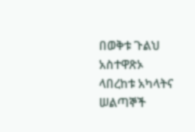በወቅቱ ጉልህ አስተዋጽኦ ላበረከቱ አካላትና ሠልጣኞች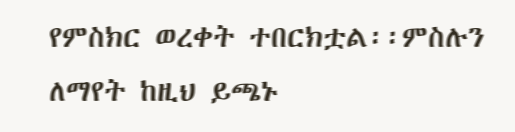የምስክር ወረቀት ተበርክቷል፡፡ምስሉን ለማየት ከዚህ ይጫኑ